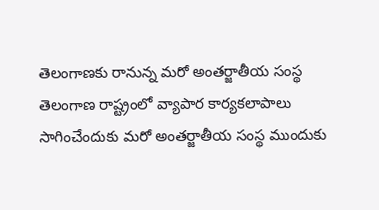తెలంగాణకు రానున్న మరో అంతర్జాతీయ సంస్థ
తెలంగాణ రాష్ట్రంలో వ్యాపార కార్యకలాపాలు సాగించేందుకు మరో అంతర్జాతీయ సంస్థ ముందుకు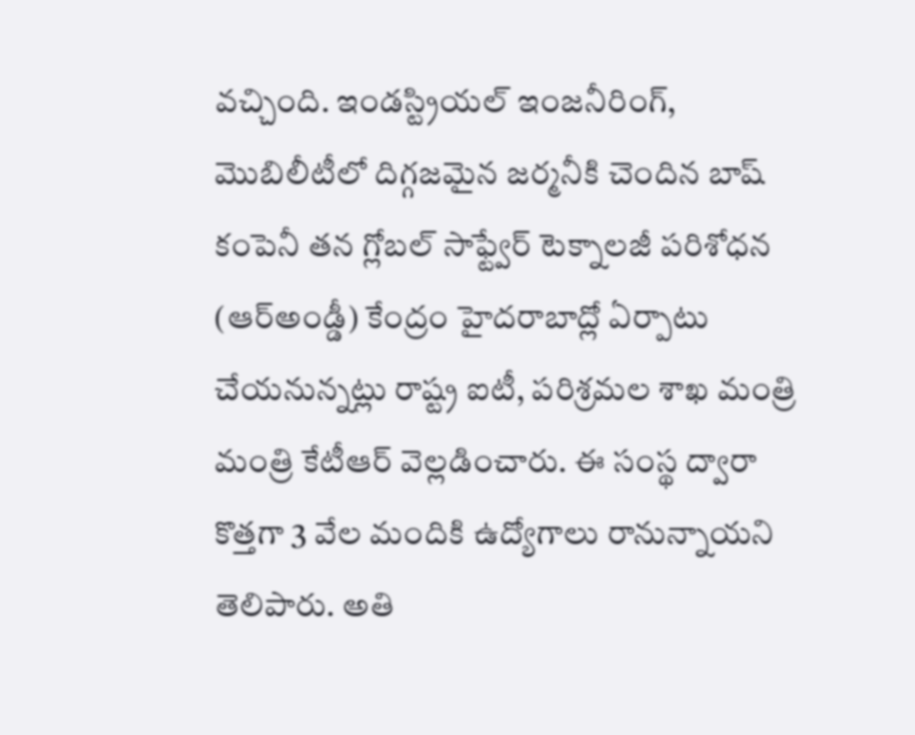వచ్చింది. ఇండస్ట్రియల్ ఇంజనీరింగ్, మొబిలీటీలో దిగ్గజమైన జర్మనీకి చెందిన బాష్ కంపెనీ తన గ్లోబల్ సాఫ్ట్వేర్ టెక్నాలజీ పరిశోధన (ఆర్అండ్డీ) కేంద్రం హైదరాబాద్లో ఏర్పాటు చేయనున్నట్లు రాష్ట్ర ఐటీ, పరిశ్రమల శాఖ మంత్రి మంత్రి కేటీఆర్ వెల్లడించారు. ఈ సంస్థ ద్వారా కొత్తగా 3 వేల మందికి ఉద్యోగాలు రానున్నాయని తెలిపారు. అతి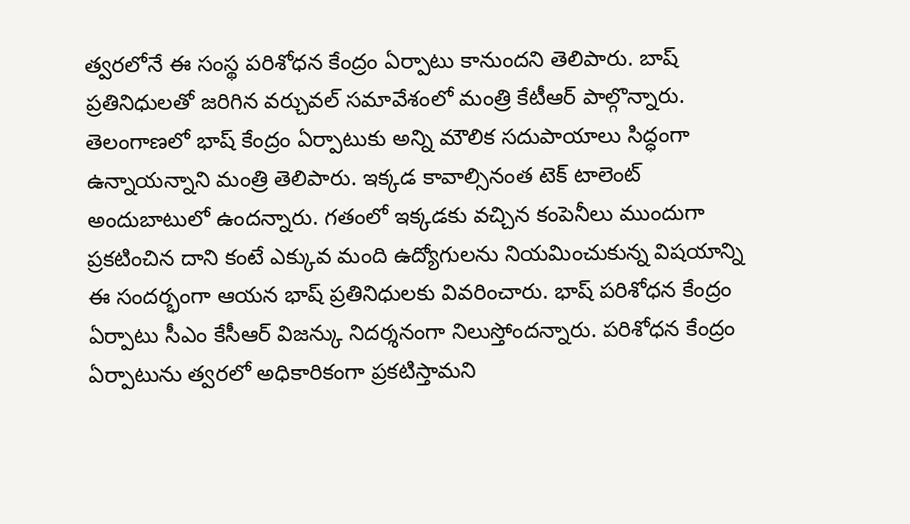త్వరలోనే ఈ సంస్థ పరిశోధన కేంద్రం ఏర్పాటు కానుందని తెలిపారు. బాష్ ప్రతినిధులతో జరిగిన వర్చువల్ సమావేశంలో మంత్రి కేటీఆర్ పాల్గొన్నారు.
తెలంగాణలో భాష్ కేంద్రం ఏర్పాటుకు అన్ని మౌలిక సదుపాయాలు సిద్ధంగా ఉన్నాయన్నాని మంత్రి తెలిపారు. ఇక్కడ కావాల్సినంత టెక్ టాలెంట్ అందుబాటులో ఉందన్నారు. గతంలో ఇక్కడకు వచ్చిన కంపెనీలు ముందుగా ప్రకటించిన దాని కంటే ఎక్కువ మంది ఉద్యోగులను నియమించుకున్న విషయాన్ని ఈ సందర్భంగా ఆయన భాష్ ప్రతినిధులకు వివరించారు. భాష్ పరిశోధన కేంద్రం ఏర్పాటు సీఎం కేసీఆర్ విజన్కు నిదర్శనంగా నిలుస్తోందన్నారు. పరిశోధన కేంద్రం ఏర్పాటును త్వరలో అధికారికంగా ప్రకటిస్తామని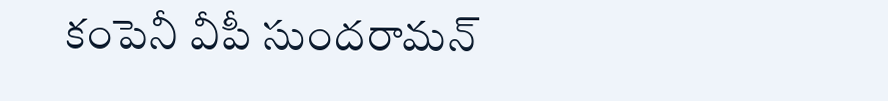కంపెనీ వీపీ సుందరామన్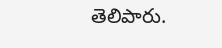తెలిపారు.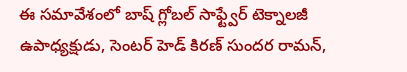ఈ సమావేశంలో బాష్ గ్లోబల్ సాఫ్ట్వేర్ టెక్నాలజీ ఉపాధ్యక్షుడు, సెంటర్ హెడ్ కిరణ్ సుందర రామన్,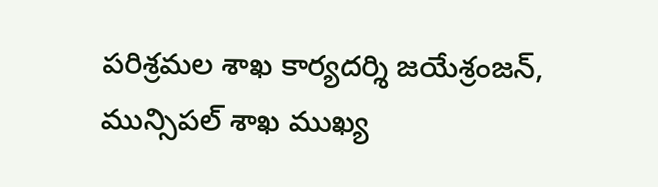పరిశ్రమల శాఖ కార్యదర్శి జయేశ్రంజన్, మున్సిపల్ శాఖ ముఖ్య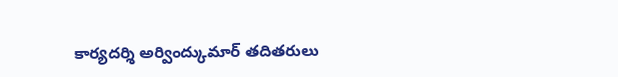కార్యదర్శి అర్వింద్కుమార్ తదితరులు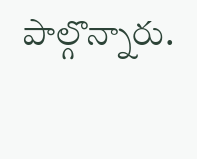పాల్గొన్నారు.